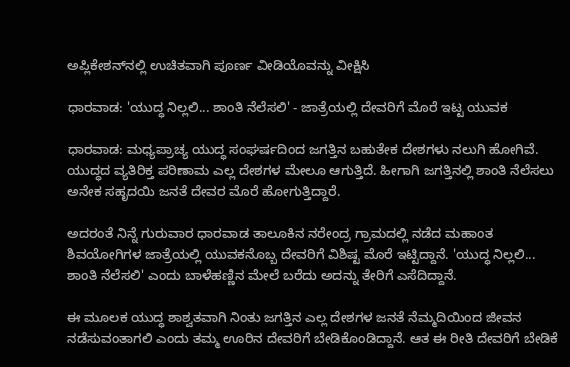ಅಪ್ಲಿಕೇಶನ್‌ನಲ್ಲಿ ಉಚಿತವಾಗಿ ಪೂರ್ಣ ವೀಡಿಯೊವನ್ನು ವೀಕ್ಷಿಸಿ

ಧಾರವಾಡ: 'ಯುದ್ಧ ನಿಲ್ಲಲಿ... ಶಾಂತಿ ನೆಲೆಸಲಿ' - ಜಾತ್ರೆಯಲ್ಲಿ ದೇವರಿಗೆ ಮೊರೆ ಇಟ್ಟ ಯುವಕ

ಧಾರವಾಡ: ಮಧ್ಯಪ್ರಾಚ್ಯ ಯುದ್ಧ ಸಂಘರ್ಷದಿಂದ ಜಗತ್ತಿನ ಬಹುತೇಕ ದೇಶಗಳು ನಲುಗಿ ಹೋಗಿವೆ. ಯುದ್ಧದ ವ್ಯತಿರಿಕ್ತ ಪರಿಣಾಮ ಎಲ್ಲ ದೇಶಗಳ ಮೇಲೂ ಆಗುತ್ತಿದೆ. ಹೀಗಾಗಿ ಜಗತ್ತಿನಲ್ಲಿ ಶಾಂತಿ ನೆಲೆಸಲು ಅನೇಕ ಸಹೃದಯಿ ಜನತೆ ದೇವರ ಮೊರೆ ಹೋಗುತ್ತಿದ್ದಾರೆ.

ಅದರಂತೆ ನಿನ್ನೆ ಗುರುವಾರ ಧಾರವಾಡ ತಾಲೂಕಿನ ನರೇಂದ್ರ ಗ್ರಾಮದಲ್ಲಿ ನಡೆದ ಮಹಾಂತ ಶಿವಯೋಗಿಗಳ ಜಾತ್ರೆಯಲ್ಲಿ ಯುವಕನೊಬ್ಬ ದೇವರಿಗೆ ವಿಶಿಷ್ಟ ಮೊರೆ ಇಟ್ಟಿದ್ದಾನೆ. 'ಯುದ್ಧ ನಿಲ್ಲಲಿ... ಶಾಂತಿ ನೆಲೆಸಲಿ' ಎಂದು ಬಾಳೆಹಣ್ಣಿನ ಮೇಲೆ ಬರೆದು ಅದನ್ನು ತೇರಿಗೆ ಎಸೆದಿದ್ದಾನೆ.

ಈ ಮೂಲಕ ಯುದ್ಧ ಶಾಶ್ವತವಾಗಿ ನಿಂತು ಜಗತ್ತಿನ ಎಲ್ಲ ದೇಶಗಳ ಜನತೆ ನೆಮ್ಮದಿಯಿಂದ ಜೀವನ ನಡೆಸುವಂತಾಗಲಿ ಎಂದು ತಮ್ಮ ಊರಿನ ದೇವರಿಗೆ ಬೇಡಿಕೊಂಡಿದ್ದಾನೆ. ಆತ ಈ ರೀತಿ ದೇವರಿಗೆ ಬೇಡಿಕೆ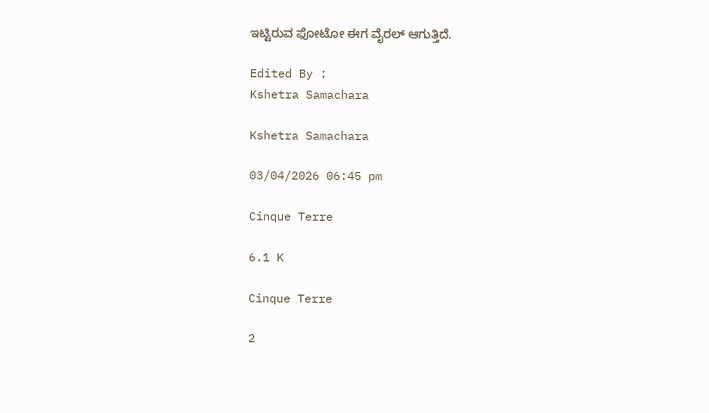ಇಟ್ಟಿರುವ ಫೋಟೋ ಈಗ ವೈರಲ್ ಆಗುತ್ತಿದೆ.

Edited By :
Kshetra Samachara

Kshetra Samachara

03/04/2026 06:45 pm

Cinque Terre

6.1 K

Cinque Terre

2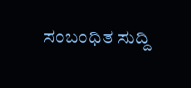ಸಂಬಂಧಿತ ಸುದ್ದಿ